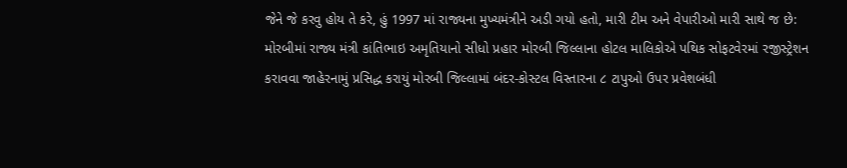જેને જે કરવુ હોય તે કરે, હું 1997 માં રાજ્યના મુખ્યમંત્રીને અડી ગયો હતો, મારી ટીમ અને વેપારીઓ મારી સાથે જ છે: મોરબીમાં રાજ્ય મંત્રી કાંતિભાઇ અમૃતિયાનો સીધો પ્રહાર મોરબી જિલ્લાના હોટલ માલિકોએ પથિક સોફટવેરમાં રજીસ્ટ્રેશન કરાવવા જાહેરનામું પ્રસિદ્ધ કરાયું મોરબી જિલ્લામાં બંદર-કોસ્ટલ વિસ્તારના ૮ ટાપુઓ ઉપર પ્રવેશબંધી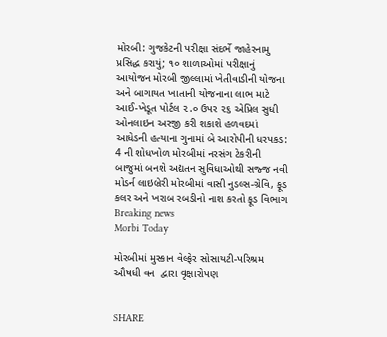મોરબી: ગુજકેટની પરીક્ષા સંદર્ભે જાહેરનામુ પ્રસિદ્ધ કરાયું; ૧૦ શાળાઓમાં પરીક્ષાનું આયોજન મોરબી જીલ્લામાં ખેતીવાડીની યોજના અને બાગાયત ખાતાની યોજનાના લાભ માટે આઈ-ખેડૂત પોર્ટલ ૨.૦ ઉપર ૨૬ એપ્રિલ સુધી ઓનલાઇન અરજી કરી શકાશે હળવદમાં આધેડની હત્યાના ગુનામાં બે આરોપીની ધરપકડ: 4 ની શોધખોળ મોરબીમાં નરસંગ ટેકરીની બાજુમાં બનશે અદ્યતન સુવિધાઓથી સજ્જ નવી મોડર્ન લાઇબ્રેરી મોરબીમાં વાસી નુડલ્સ-ગ્રેવિ, ફૂડ કલર અને ખરાબ રબડીનો નાશ કરતો ફૂડ વિભાગ
Breaking news
Morbi Today

મોરબીમાં મુસ્કાન વેલ્ફેર સોસાયટી-પરિશ્રમ ઔષધી વન  દ્વારા વૃક્ષારોપણ


SHARE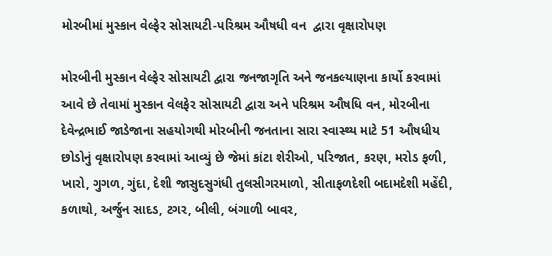મોરબીમાં મુસ્કાન વેલ્ફેર સોસાયટી-પરિશ્રમ ઔષધી વન  દ્વારા વૃક્ષારોપણ

મોરબીની મુસ્કાન વેલ્ફેર સોસાયટી દ્વારા જનજાગૃતિ અને જનકલ્યાણના કાર્યો કરવામાં આવે છે તેવામાં મુસ્કાન વેલફેર સોસાયટી દ્વારા અને પરિશ્રમ ઔષધિ વન, મોરબીના દેવેન્દ્રભાઈ જાડેજાના સહયોગથી મોરબીની જનતાના સારા સ્વાસ્થ્ય માટે 51 ઔષધીય છોડોનું વૃક્ષારોપણ કરવામાં આવ્યું છે જેમાં કાંટા શેરીઓ, પરિજાત, કરણ, મરોડ ફળી, ખારો, ગુગળ, ગુંદા, દેશી જાસુદસુગંધી તુલસીગરમાળો, સીતાફળદેશી બદામદેશી મહેંદી, કળાથો, અર્જુન સાદડ, ટગર, બીલી, બંગાળી બાવર,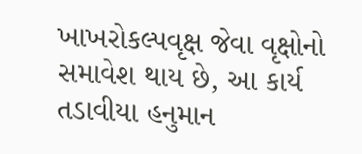ખાખરોકલ્પવૃક્ષ જેવા વૃક્ષોનો સમાવેશ થાય છે, આ કાર્ય તડાવીયા હનુમાન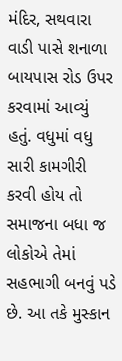મંદિર, સથવારા વાડી પાસે શનાળા બાયપાસ રોડ ઉપર કરવામાં આવ્યું હતું. વધુમાં વધુ સારી કામગીરી કરવી હોય તો સમાજના બધા જ લોકોએ તેમાં સહભાગી બનવું પડે છે. આ તકે મુસ્કાન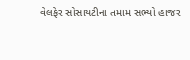વેલફેર સોસાયટીના તમામ સભ્યો હાજર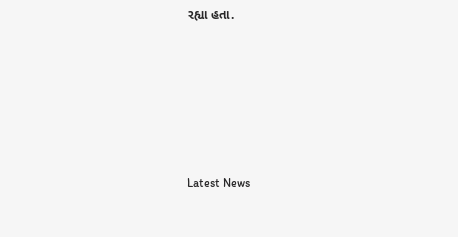રહ્યા હતા.






Latest News